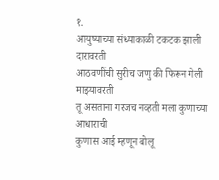१.
आयुष्याच्या संध्याकाळी टकटक झाली दारावरती
आठवणींची सुरीच जणु की फिरून गेली माझ्यावरती
तू असताना गरजच नव्हती मला कुणाच्या आधाराची
कुणास आई म्हणून बोलू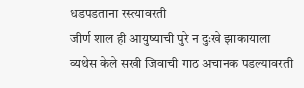धडपडताना रस्त्यावरती
जीर्ण शाल ही आयुष्याची पुरे न दुःखे झाकायाला
व्यथेस केले सखी जिवाची गाठ अचानक पडल्यावरती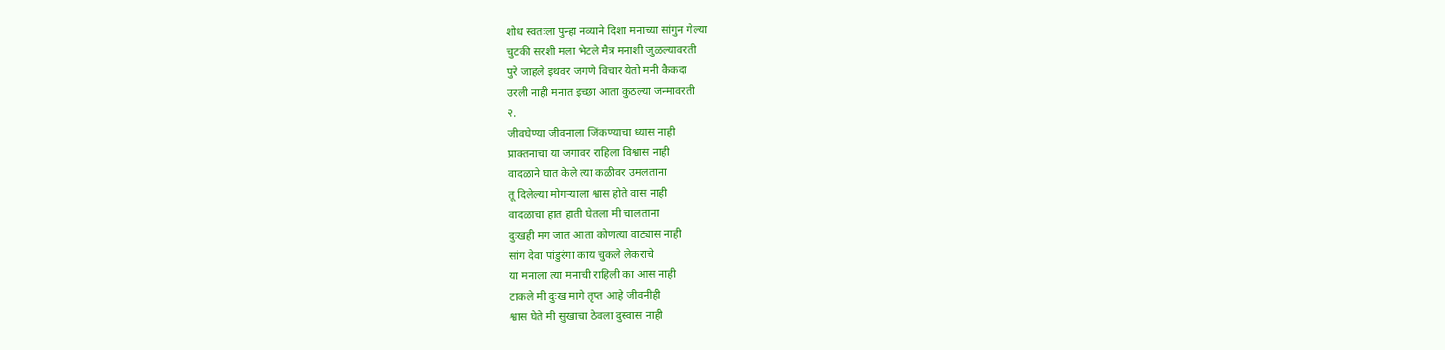शोध स्वतःला पुन्हा नव्याने दिशा मनाच्या सांगुन गेल्या
चुटकी सरशी मला भेटले मैत्र मनाशी जुळल्यावरती
पुरे जाहले इथवर जगणे विचार येतो मनी कैकदा
उरली नाही मनात इच्छा आता कुठल्या जन्मावरती
२.
जीवघेण्या जीवनाला जिंकण्याचा ध्यास नाही
प्राक्तनाचा या जगावर राहिला विश्वास नाही
वादळाने घात केले त्या कळीवर उमलताना
तू दिलेल्या मोगऱ्याला श्वास होते वास नाही
वादळाचा हात हाती घेतला मी चालताना
दुःखही मग जात आता कोणत्या वाट्यास नाही
सांग देवा पांडुरंगा काय चुकले लेकराचे
या मनाला त्या मनाची राहिली का आस नाही
टाकले मी दुःख मागे तृप्त आहे जीवनीही
श्वास घेते मी सुखाचा ठेवला दुस्वास नाही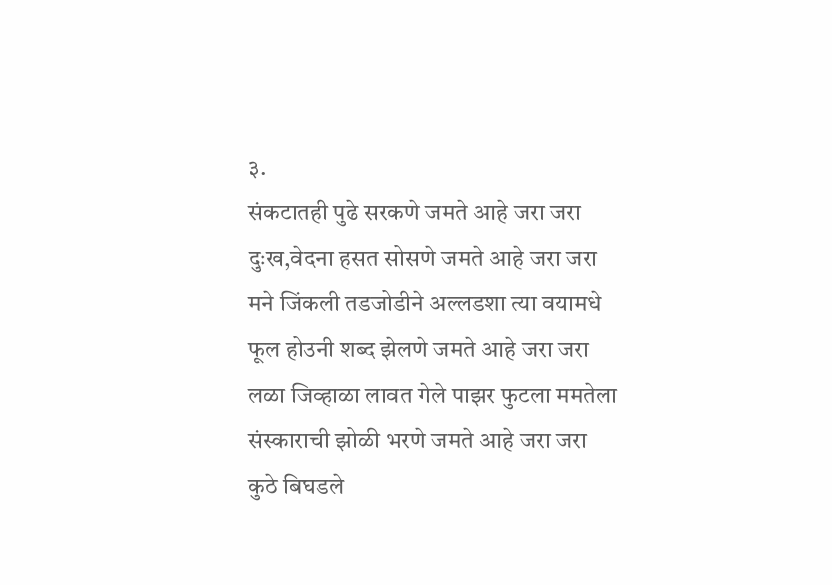३.
संकटातही पुढे सरकणे जमते आहे जरा जरा
दुःख,वेदना हसत सोसणे जमते आहे जरा जरा
मने जिंकली तडजोडीने अल्लडशा त्या वयामधे
फूल होउनी शब्द झेलणे जमते आहे जरा जरा
लळा जिव्हाळा लावत गेले पाझर फुटला ममतेला
संस्काराची झोळी भरणे जमते आहे जरा जरा
कुठे बिघडले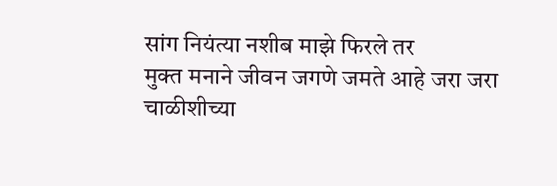सांग नियंत्या नशीब माझे फिरले तर
मुक्त मनाने जीवन जगणे जमते आहे जरा जरा
चाळीशीच्या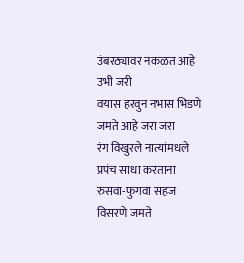उंबरठ्यावर नकळत आहे उभी जरी
वयास हरवुन नभास भिडणे जमते आहे जरा जरा
रंग विखुरले नात्यांमधले प्रपंच साधा करताना
रुसवा-फुगवा सहज विसरणे जमते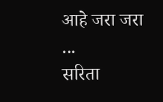आहे जरा जरा
...
सरिता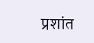प्रशांत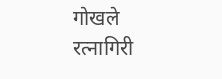गोखले
रत्नागिरी